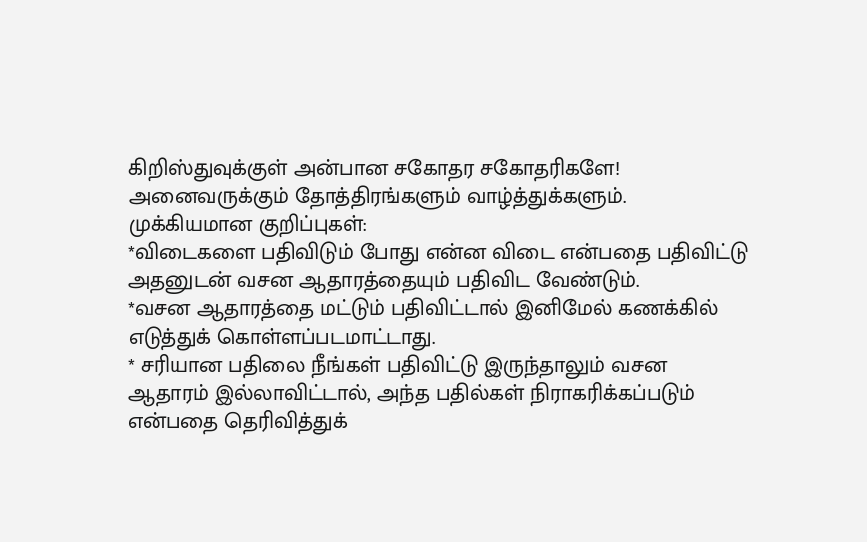கிறிஸ்துவுக்குள் அன்பான சகோதர சகோதரிகளே!
அனைவருக்கும் தோத்திரங்களும் வாழ்த்துக்களும்.
முக்கியமான குறிப்புகள்:
*விடைகளை பதிவிடும் போது என்ன விடை என்பதை பதிவிட்டு அதனுடன் வசன ஆதாரத்தையும் பதிவிட வேண்டும்.
*வசன ஆதாரத்தை மட்டும் பதிவிட்டால் இனிமேல் கணக்கில் எடுத்துக் கொள்ளப்படமாட்டாது.
* சரியான பதிலை நீங்கள் பதிவிட்டு இருந்தாலும் வசன ஆதாரம் இல்லாவிட்டால், அந்த பதில்கள் நிராகரிக்கப்படும் என்பதை தெரிவித்துக்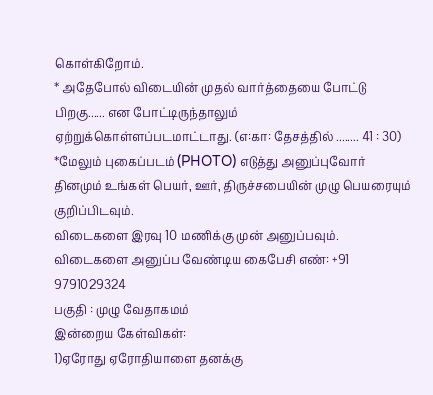கொள்கிறோம்.
* அதேபோல் விடையின் முதல் வார்த்தையை போட்டு பிறகு...... என போட்டிருந்தாலும் ஏற்றுக்கொள்ளப்படமாட்டாது. (எ:கா: தேசத்தில் ........ 41 : 30)
*மேலும் புகைப்படம் (PHOTO) எடுத்து அனுப்புவோர் தினமும் உங்கள் பெயர், ஊர், திருச்சபையின் முழு பெயரையும் குறிப்பிடவும்.
விடைகளை இரவு 10 மணிக்கு முன் அனுப்பவும்.
விடைகளை அனுப்ப வேண்டிய கைபேசி எண்: +91 9791029324
பகுதி : முழு வேதாகமம்
இன்றைய கேள்விகள்:
1)ஏரோது ஏரோதியாளை தனக்கு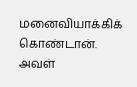மனைவியாக்கிக் கொண்டான். அவள்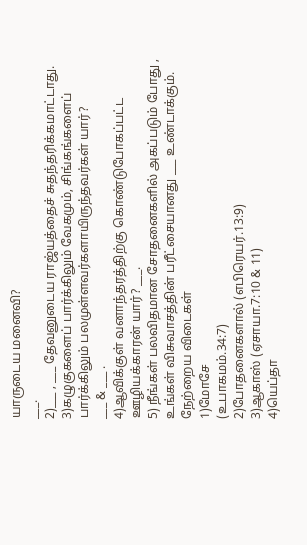யாருடைய மனைவி?
___.
2)___ , ___ தேவனுடைய ராஜ்யத்தைச் சுதந்தரிக்கமாட்டாது.
3)கழுகுகளைப் பார்க்கிலும் வேகமும், சிங்கங்களைப் பார்க்கிலும் பலமுள்ளவர்களாயிருந்தவர்கள் யார்?
___ & ___ .
4)ஆவிக்குள் வனாந்தரத்திற்கு கொண்டுபோகப்பட்ட ஊழியக்காரன் யார்? ___.
5) நீங்கள் பலவிதமான சோதனைகளில் அகப்படும் போது , உங்கள் விசுவாசத்தின் பரீட்சையானது ___ உண்டாக்கும்.
நேற்றைய விடைகள்
1)மோசே
(உபாகமம்.34:7)
2)போதனைகளால் (எபிரெயர்.13:9)
3)ஆகாஸ் (ஏசாயா.7:10 & 11)
4)யெப்தா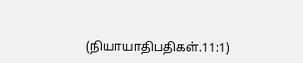(நியாயாதிபதிகள்.11:1)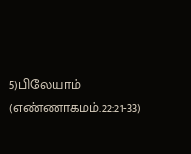5)பிலேயாம் (எண்ணாகமம்.22:21-33)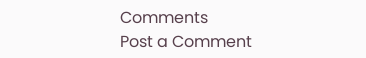Comments
Post a Comment